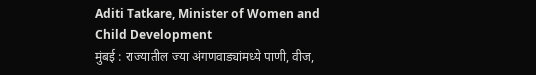Aditi Tatkare, Minister of Women and Child Development
मुंबई : राज्यातील ज्या अंगणवाड्यांमध्ये पाणी, वीज,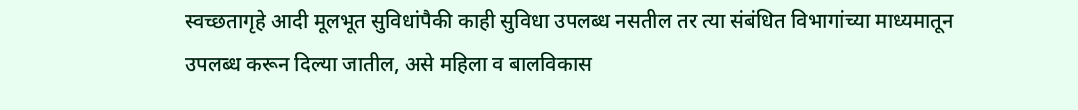स्वच्छतागृहे आदी मूलभूत सुविधांपैकी काही सुविधा उपलब्ध नसतील तर त्या संबंधित विभागांच्या माध्यमातून उपलब्ध करून दिल्या जातील, असे महिला व बालविकास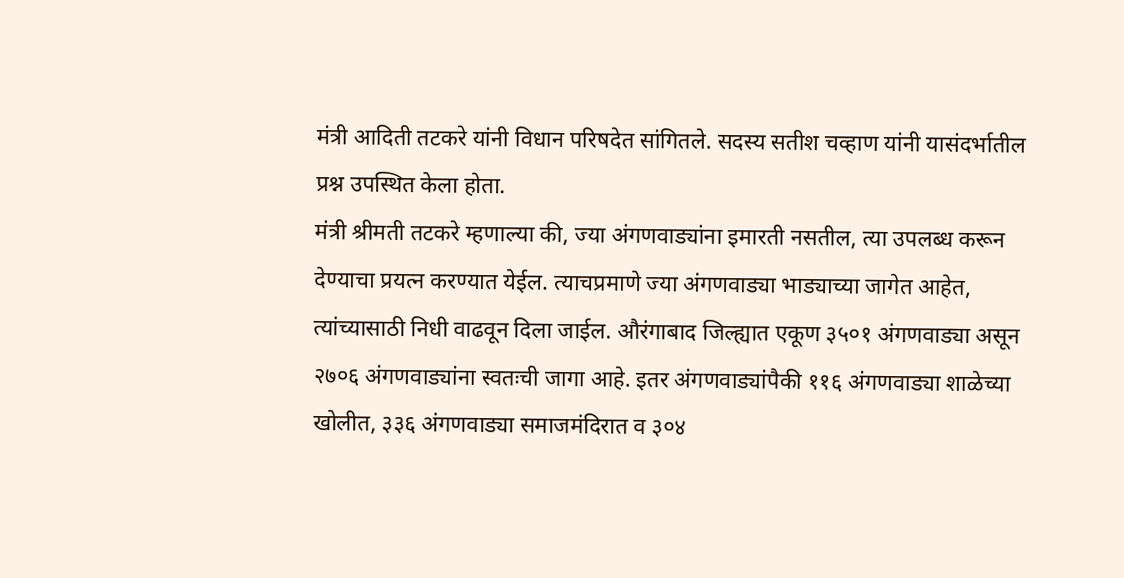मंत्री आदिती तटकरे यांनी विधान परिषदेत सांगितले. सदस्य सतीश चव्हाण यांनी यासंदर्भातील प्रश्न उपस्थित केला होता.
मंत्री श्रीमती तटकरे म्हणाल्या की, ज्या अंगणवाड्यांना इमारती नसतील, त्या उपलब्ध करून देण्याचा प्रयत्न करण्यात येईल. त्याचप्रमाणे ज्या अंगणवाड्या भाड्याच्या जागेत आहेत, त्यांच्यासाठी निधी वाढवून दिला जाईल. औरंगाबाद जिल्ह्यात एकूण ३५०१ अंगणवाड्या असून २७०६ अंगणवाड्यांना स्वतःची जागा आहे. इतर अंगणवाड्यांपैकी ११६ अंगणवाड्या शाळेच्या खोलीत, ३३६ अंगणवाड्या समाजमंदिरात व ३०४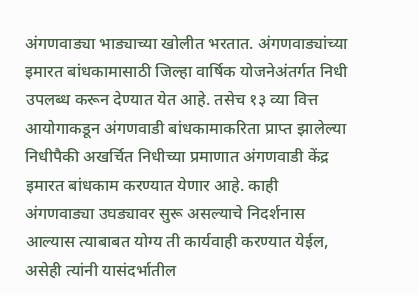अंगणवाड्या भाड्याच्या खोलीत भरतात. अंगणवाड्यांच्या इमारत बांधकामासाठी जिल्हा वार्षिक योजनेअंतर्गत निधी उपलब्ध करून देण्यात येत आहे. तसेच १३ व्या वित्त आयोगाकडून अंगणवाडी बांधकामाकरिता प्राप्त झालेल्या निधीपैकी अखर्चित निधीच्या प्रमाणात अंगणवाडी केंद्र इमारत बांधकाम करण्यात येणार आहे. काही अंगणवाड्या उघड्यावर सुरू असल्याचे निदर्शनास आल्यास त्याबाबत योग्य ती कार्यवाही करण्यात येईल, असेही त्यांनी यासंदर्भातील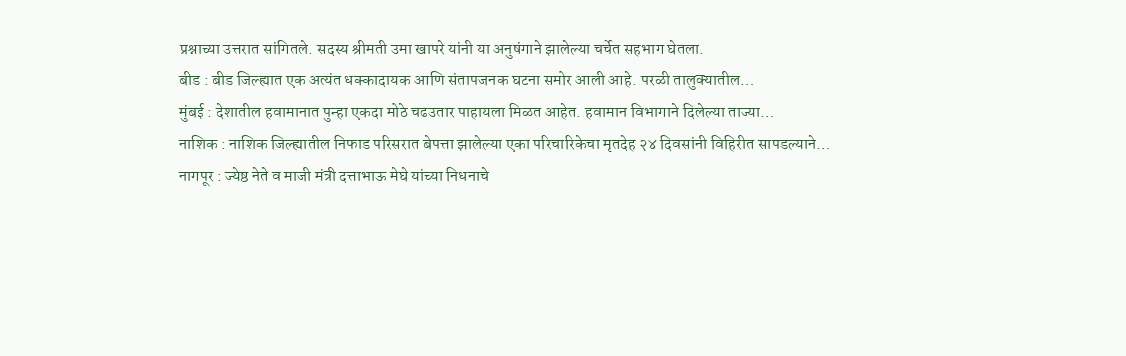प्रश्नाच्या उत्तरात सांगितले. सदस्य श्रीमती उमा खापरे यांनी या अनुषंगाने झालेल्या चर्चेत सहभाग घेतला.
बीड : बीड जिल्ह्यात एक अत्यंत धक्कादायक आणि संतापजनक घटना समोर आली आहे. परळी तालुक्यातील…
मुंबई : देशातील हवामानात पुन्हा एकदा मोठे चढउतार पाहायला मिळत आहेत. हवामान विभागाने दिलेल्या ताज्या…
नाशिक : नाशिक जिल्ह्यातील निफाड परिसरात बेपत्ता झालेल्या एका परिचारिकेचा मृतदेह २४ दिवसांनी विहिरीत सापडल्याने…
नागपूर : ज्येष्ठ नेते व माजी मंत्री दत्ताभाऊ मेघे यांच्या निधनाचे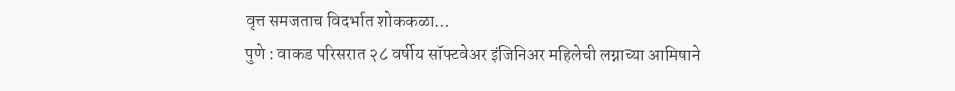वृत्त समजताच विदर्भात शोककळा…
पुणे : वाकड परिसरात २८ वर्षीय सॉफ्टवेअर इंजिनिअर महिलेची लग्नाच्या आमिषाने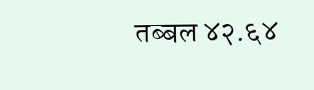तब्बल ४२.६४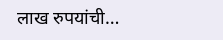लाख रुपयांची…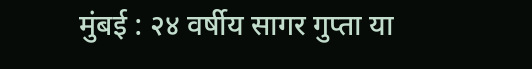मुंबई : २४ वर्षीय सागर गुप्ता या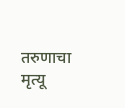तरुणाचा मृत्यू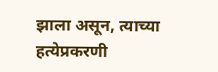झाला असून, त्याच्या हत्येप्रकरणी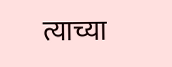त्याच्या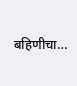बहिणीचा…